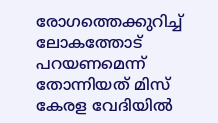രോഗത്തെക്കുറിച്ച് ലോകത്തോട് പറയണമെന്ന് തോന്നിയത് മിസ് കേരള വേദിയില്‍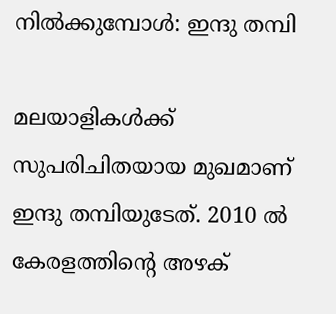നില്‍ക്കുമ്പോള്‍: ഇന്ദു തമ്പി

മലയാളികള്‍ക്ക് സുപരിചിതയായ മുഖമാണ് ഇന്ദു തമ്പിയുടേത്. 2010 ല്‍ കേരളത്തിന്റെ അഴക്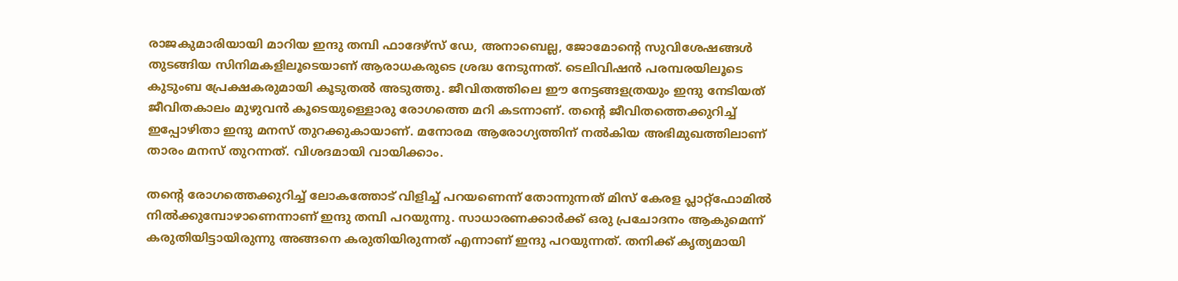രാജകുമാരിയായി മാറിയ ഇന്ദു തമ്പി ഫാദേഴ്‌സ് ഡേ, അനാബെല്ല, ജോമോന്റെ സുവിശേഷങ്ങള്‍ തുടങ്ങിയ സിനിമകളിലൂടെയാണ് ആരാധകരുടെ ശ്രദ്ധ നേടുന്നത്. ടെലിവിഷന്‍ പരമ്പരയിലൂടെ കുടുംബ പ്രേക്ഷകരുമായി കൂടുതല്‍ അടുത്തു. ജീവിതത്തിലെ ഈ നേട്ടങ്ങളത്രയും ഇന്ദു നേടിയത് ജീവിതകാലം മുഴുവന്‍ കൂടെയുള്ളൊരു രോഗത്തെ മറി കടന്നാണ്. തന്റെ ജീവിതത്തെക്കുറിച്ച് ഇപ്പോഴിതാ ഇന്ദു മനസ് തുറക്കുകായാണ്. മനോരമ ആരോഗ്യത്തിന് നല്‍കിയ അഭിമുഖത്തിലാണ് താരം മനസ് തുറന്നത്. വിശദമായി വായിക്കാം.

തന്റെ രോഗത്തെക്കുറിച്ച് ലോകത്തോട് വിളിച്ച് പറയണെന്ന് തോന്നുന്നത് മിസ് കേരള പ്ലാറ്റ്‌ഫോമില്‍ നില്‍ക്കുമ്പോഴാണെന്നാണ് ഇന്ദു തമ്പി പറയുന്നു. സാധാരണക്കാര്‍ക്ക് ഒരു പ്രചോദനം ആകുമെന്ന് കരുതിയിട്ടായിരുന്നു അങ്ങനെ കരുതിയിരുന്നത് എന്നാണ് ഇന്ദു പറയുന്നത്. തനിക്ക് കൃത്യമായി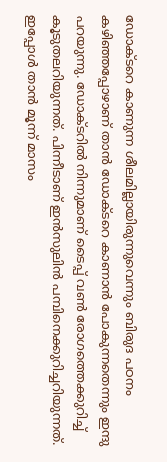ഡോക്ടറെ കാണുന്ന ശീലമില്ലായിരുന്നുവെന്നും ബിരുദ പഠനം കഴിഞ്ഞപ്പോഴാണ് താന്‍ ഡോക്ടറെ കാണാന്‍ പോകുന്നതെന്നും ഇന്ദു പറയുന്നു. ഡോക്ടറില്‍ നിന്നുമാണ് ടൈപ്പ് വണ്‍ രോഗത്തെക്കുറിച്ച് കൂടുതലറിയുന്നത്. പിന്നീടാണ് ഇന്‍സുലിന്‍ പമ്പിനെക്കുറിച്ചറിയുന്നത്. ഇപ്പോള്‍ താന്‍ മൂന്ന് മാസം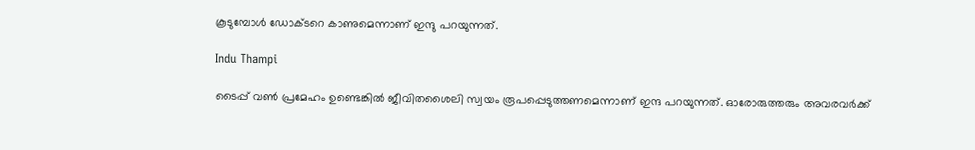കൂടുമ്പോള്‍ ഡോക്ടറെ കാണുമെന്നാണ് ഇന്ദു പറയുന്നത്.

Indu Thampi

ടൈപ്പ് വണ്‍ പ്രമേഹം ഉണ്ടെങ്കില്‍ ജീവിതശൈലി സ്വയം രൂപപ്പെടുത്തണമെന്നാണ് ഇന്ദ പറയുന്നത്. ഓരോരുത്തരും അവരവര്‍ക്ക്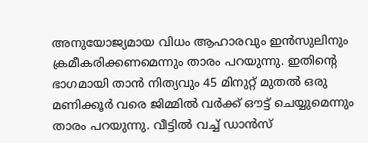അനുയോജ്യമായ വിധം ആഹാരവും ഇന്‍സുലിനും ക്രമീകരിക്കണമെന്നും താരം പറയുന്നു. ഇതിന്റെ ഭാഗമായി താന്‍ നിത്യവും 45 മിനുറ്റ് മുതല്‍ ഒരു മണിക്കൂര്‍ വരെ ജിമ്മില്‍ വര്‍ക്ക് ഔട്ട് ചെയ്യുമെന്നും താരം പറയുന്നു. വീട്ടില്‍ വച്ച് ഡാന്‍സ്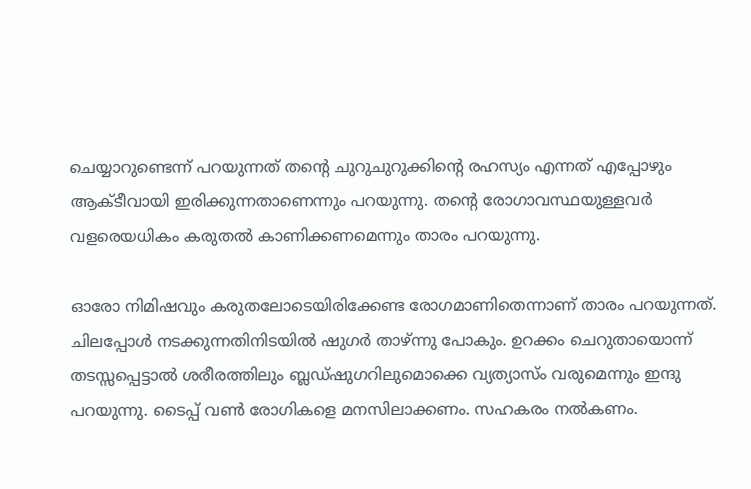ചെയ്യാറുണ്ടെന്ന് പറയുന്നത് തന്റെ ചുറുചുറുക്കിന്റെ രഹസ്യം എന്നത് എപ്പോഴും ആക്ടീവായി ഇരിക്കുന്നതാണെന്നും പറയുന്നു. തന്റെ രോഗാവസ്ഥയുള്ളവര്‍ വളരെയധികം കരുതല്‍ കാണിക്കണമെന്നും താരം പറയുന്നു.

ഓരോ നിമിഷവും കരുതലോടെയിരിക്കേണ്ട രോഗമാണിതെന്നാണ് താരം പറയുന്നത്. ചിലപ്പോള്‍ നടക്കുന്നതിനിടയില്‍ ഷുഗര്‍ താഴ്ന്നു പോകും. ഉറക്കം ചെറുതായൊന്ന് തടസ്സപ്പെട്ടാല്‍ ശരീരത്തിലും ബ്ലഡ്ഷുഗറിലുമൊക്കെ വ്യത്യാസ്ം വരുമെന്നും ഇന്ദു പറയുന്നു. ടൈപ്പ് വണ്‍ രോഗികളെ മനസിലാക്കണം. സഹകരം നല്‍കണം.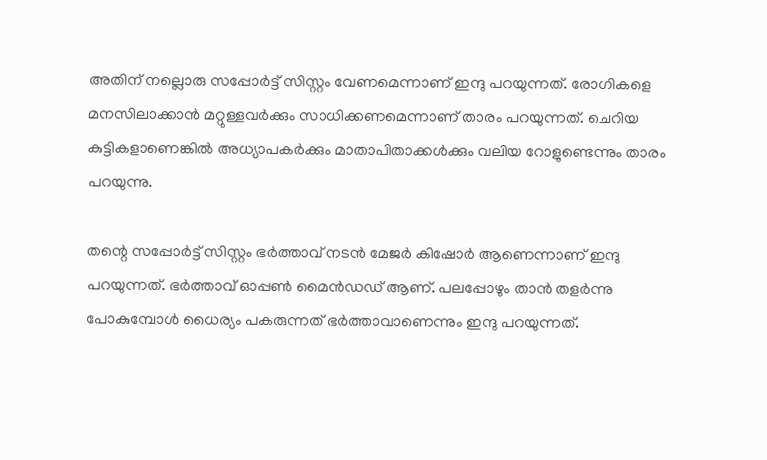അതിന് നല്ലൊരു സപ്പോര്‍ട്ട് സിസ്റ്റം വേണമെന്നാണ് ഇന്ദു പറയുന്നത്. രോഗികളെ മനസിലാക്കാന്‍ മറ്റുള്ളവര്‍ക്കും സാധിക്കണമെന്നാണ് താരം പറയുന്നത്. ചെറിയ കുട്ടികളാണെങ്കില്‍ അധ്യാപകര്‍ക്കും മാതാപിതാക്കള്‍ക്കും വലിയ റോളുണ്ടെന്നും താരം പറയുന്നു.

തന്റെ സപ്പോര്‍ട്ട് സിസ്റ്റം ഭര്‍ത്താവ് നടന്‍ മേജര്‍ കിഷോര്‍ ആണെന്നാണ് ഇന്ദു പറയുന്നത്. ഭര്‍ത്താവ് ഓപ്പണ്‍ മൈന്‍ഡഡ് ആണ്. പലപ്പോഴും താന്‍ തളര്‍ന്നു പോകുമ്പോള്‍ ധൈര്യം പകരുന്നത് ഭര്‍ത്താവാണെന്നും ഇന്ദു പറയുന്നത്.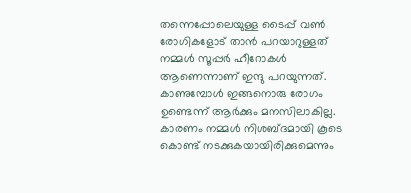തന്നെപ്പോലെയുള്ള ടൈപ്പ് വണ്‍ രോഗികളോട് താന്‍ പറയാറുള്ളത് നമ്മള്‍ സൂപ്പര്‍ ഹീറോകള്‍ ആണെന്നാണ് ഇന്ദു പറയുന്നത്. കാണുമ്പോള്‍ ഇങ്ങനൊരു രോഗം ഉണ്ടെന്ന് ആര്‍ക്കും മനസിലാകില്ല. കാരണം നമ്മള്‍ നിശബ്ദമായി കൂടെ കൊണ്ട് നടക്കുകയായിരിക്കുമെന്നും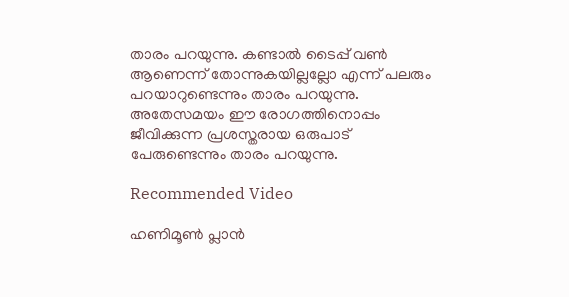താരം പറയുന്നു. കണ്ടാല്‍ ടൈപ്പ് വണ്‍ ആണെന്ന് തോന്നുകയില്ലല്ലോ എന്ന് പലരും പറയാറുണ്ടെന്നും താരം പറയുന്നു. അതേസമയം ഈ രോഗത്തിനൊപ്പം ജീവിക്കുന്ന പ്രശസ്തരായ ഒരുപാട് പേരുണ്ടെന്നും താരം പറയുന്നു.

Recommended Video

ഹണിമൂൺ പ്ലാൻ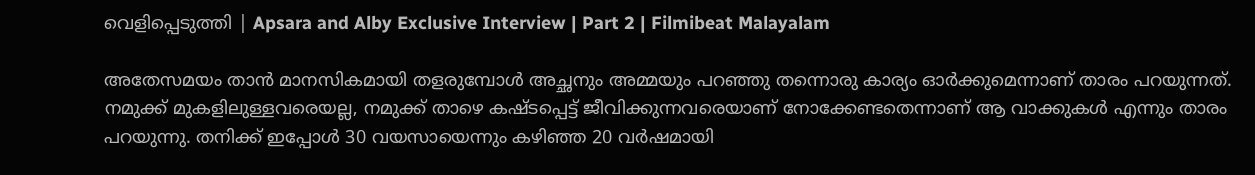വെളിപ്പെടുത്തി | Apsara and Alby Exclusive Interview | Part 2 | Filmibeat Malayalam

അതേസമയം താന്‍ മാനസികമായി തളരുമ്പോള്‍ അച്ഛനും അമ്മയും പറഞ്ഞു തന്നൊരു കാര്യം ഓര്‍ക്കുമെന്നാണ് താരം പറയുന്നത്. നമുക്ക് മുകളിലുള്ളവരെയല്ല, നമുക്ക് താഴെ കഷ്ടപ്പെട്ട് ജീവിക്കുന്നവരെയാണ് നോക്കേണ്ടതെന്നാണ് ആ വാക്കുകള്‍ എന്നും താരം പറയുന്നു. തനിക്ക് ഇപ്പോള്‍ 30 വയസായെന്നും കഴിഞ്ഞ 20 വര്‍ഷമായി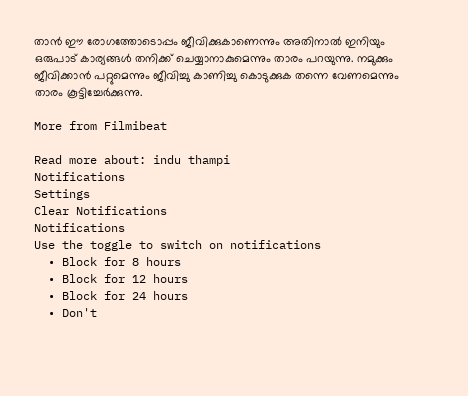താന്‍ ഈ രോഗത്തോടൊപ്പം ജീവിക്കുകാണെന്നും അതിനാല്‍ ഇനിയും ഒരുപാട് കാര്യങ്ങള്‍ തനിക്ക് ചെയ്യാനാകുമെന്നും താരം പറയുന്നു. നമുക്കും ജീവിക്കാന്‍ പറ്റുമെന്നും ജീവിച്ചു കാണിച്ചു കൊടുക്കുക തന്നെ വേണമെന്നും താരം കൂട്ടിച്ചേര്‍ക്കുന്നു.

More from Filmibeat

Read more about: indu thampi
Notifications
Settings
Clear Notifications
Notifications
Use the toggle to switch on notifications
  • Block for 8 hours
  • Block for 12 hours
  • Block for 24 hours
  • Don't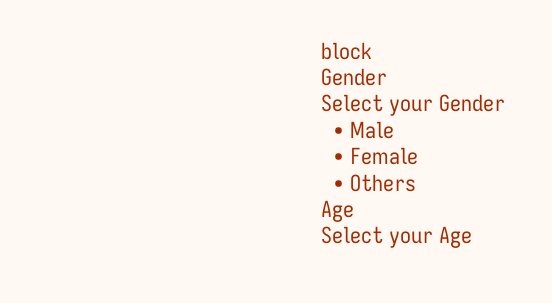block
Gender
Select your Gender
  • Male
  • Female
  • Others
Age
Select your Age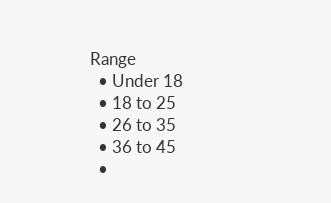Range
  • Under 18
  • 18 to 25
  • 26 to 35
  • 36 to 45
  •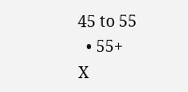45 to 55
  • 55+
X